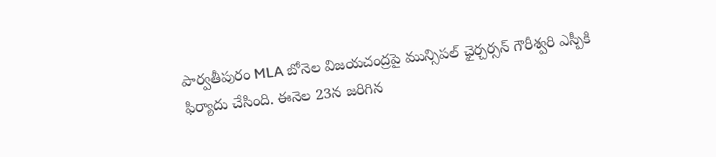పార్వతీపురం MLA బోనెల విజయచంద్రపై మున్సిపల్ ఛైర్చర్సన్ గౌరీశ్వరి ఎస్పీకి ఫిర్యాదు చేసింది. ఈనెల 23న జరిగిన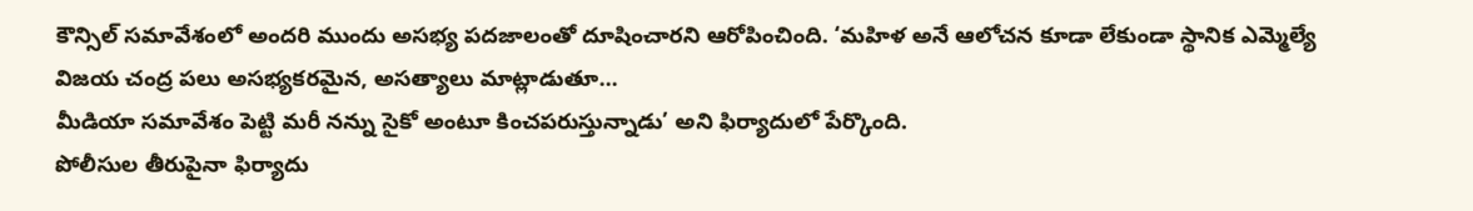కౌన్సిల్ సమావేశంలో అందరి ముందు అసభ్య పదజాలంతో దూషించారని ఆరోపించింది. ‘మహిళ అనే ఆలోచన కూడా లేకుండా స్థానిక ఎమ్మెల్యే విజయ చంద్ర పలు అసభ్యకరమైన, అసత్యాలు మాట్లాడుతూ…
మీడియా సమావేశం పెట్టి మరీ నన్ను సైకో అంటూ కించపరుస్తున్నాడు’ అని ఫిర్యాదులో పేర్కొంది.
పోలీసుల తీరుపైనా ఫిర్యాదు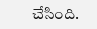చేసింది.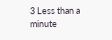3 Less than a minute